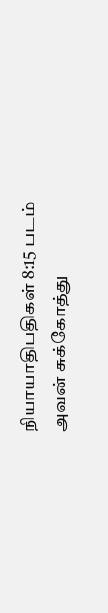நியாயாதிபதிகள் 8:15 படம்
அவன் சுக்கோத்து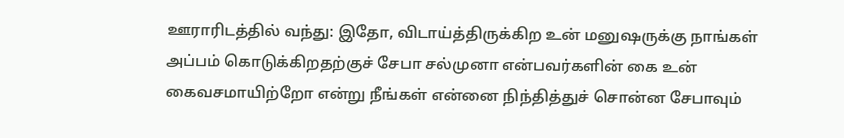ஊராரிடத்தில் வந்து: இதோ, விடாய்த்திருக்கிற உன் மனுஷருக்கு நாங்கள் அப்பம் கொடுக்கிறதற்குச் சேபா சல்முனா என்பவர்களின் கை உன் கைவசமாயிற்றோ என்று நீங்கள் என்னை நிந்தித்துச் சொன்ன சேபாவும்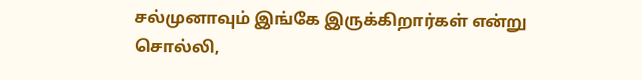சல்முனாவும் இங்கே இருக்கிறார்கள் என்று சொல்லி,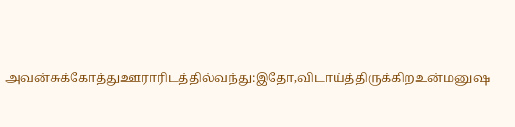அவன்சுக்கோத்துஊராரிடத்தில்வந்து:இதோ,விடாய்த்திருக்கிறஉன்மனுஷ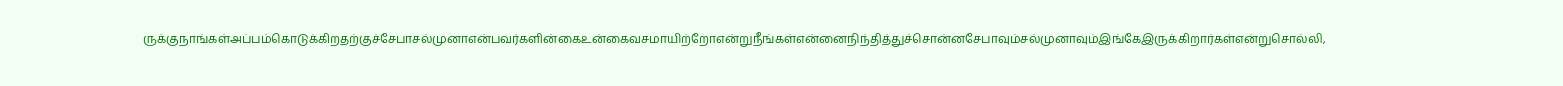ருக்குநாங்கள்அப்பம்கொடுக்கிறதற்குச்சேபாசல்முனாஎன்பவர்களின்கைஉன்கைவசமாயிற்றோஎன்றுநீங்கள்என்னைநிந்தித்துச்சொன்னசேபாவும்சல்முனாவும்இங்கேஇருக்கிறார்கள்என்றுசொல்லி,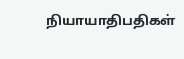நியாயாதிபதிகள்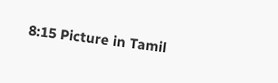8:15 Picture in Tamil